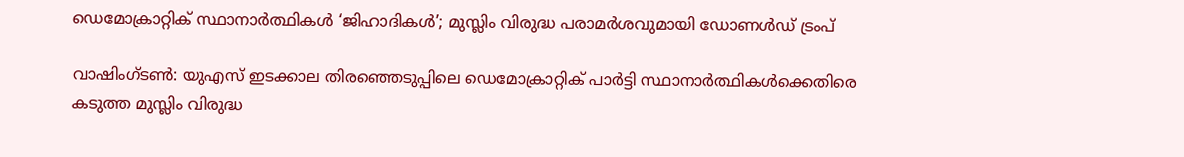ഡെമോക്രാറ്റിക് സ്ഥാനാർത്ഥികൾ ‘ജിഹാദികൾ’; മുസ്ലിം വിരുദ്ധ പരാമർശവുമായി ഡോണൾഡ് ട്രംപ്

വാഷിംഗ്ടൺ: യുഎസ് ഇടക്കാല തിരഞ്ഞെടുപ്പിലെ ഡെമോക്രാറ്റിക് പാർട്ടി സ്ഥാനാർത്ഥികൾക്കെതിരെ കടുത്ത മുസ്ലിം വിരുദ്ധ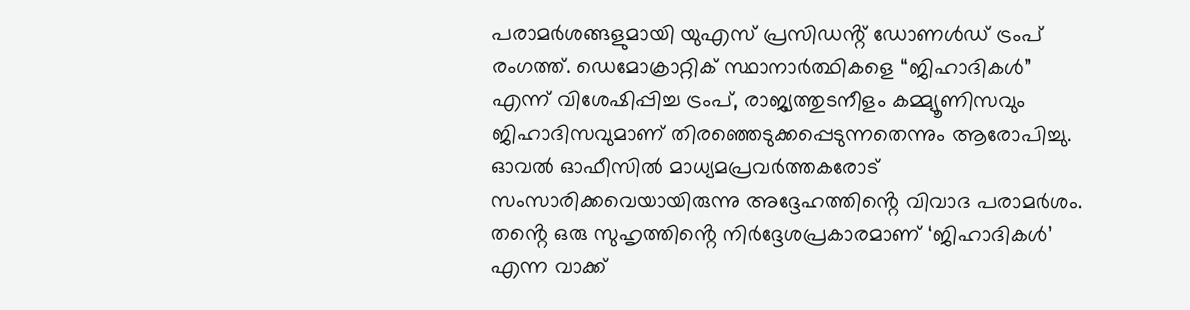പരാമർശങ്ങളുമായി യുഎസ് പ്രസിഡൻ്റ് ഡോണൾഡ് ട്രംപ് രംഗത്ത്. ഡെമോക്രാറ്റിക് സ്ഥാനാർത്ഥികളെ “ജിഹാദികൾ” എന്ന് വിശേഷിപ്പിച്ച ട്രംപ്, രാജ്യത്തുടനീളം കമ്മ്യൂണിസവും ജിഹാദിസവുമാണ് തിരഞ്ഞെടുക്കപ്പെടുന്നതെന്നും ആരോപിച്ചു. ഓവൽ ഓഫീസിൽ മാധ്യമപ്രവർത്തകരോട് സംസാരിക്കവെയായിരുന്നു അദ്ദേഹത്തിൻ്റെ വിവാദ പരാമർശം. തൻ്റെ ഒരു സുഹൃത്തിൻ്റെ നിർദ്ദേശപ്രകാരമാണ് ‘ജിഹാദികൾ’ എന്ന വാക്ക്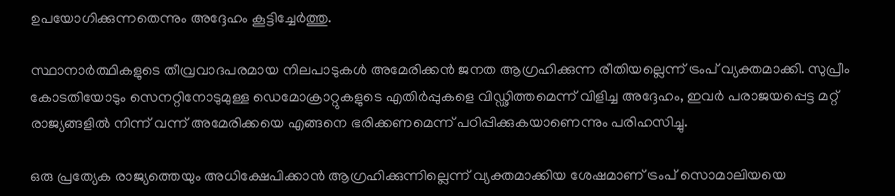ഉപയോഗിക്കുന്നതെന്നും അദ്ദേഹം കൂട്ടിച്ചേർത്തു.

സ്ഥാനാർത്ഥികളുടെ തീവ്രവാദപരമായ നിലപാടുകൾ അമേരിക്കൻ ജനത ആഗ്രഹിക്കുന്ന രീതിയല്ലെന്ന് ട്രംപ് വ്യക്തമാക്കി. സുപ്രീം കോടതിയോടും സെനറ്റിനോടുമുള്ള ഡെമോക്രാറ്റുകളുടെ എതിർപ്പുകളെ വിഡ്ഢിത്തമെന്ന് വിളിച്ച അദ്ദേഹം, ഇവർ പരാജയപ്പെട്ട മറ്റ് രാജ്യങ്ങളിൽ നിന്ന് വന്ന് അമേരിക്കയെ എങ്ങനെ ഭരിക്കണമെന്ന് പഠിപ്പിക്കുകയാണെന്നും പരിഹസിച്ചു.

ഒരു പ്രത്യേക രാജ്യത്തെയും അധിക്ഷേപിക്കാൻ ആഗ്രഹിക്കുന്നില്ലെന്ന് വ്യക്തമാക്കിയ ശേഷമാണ് ട്രംപ് സൊമാലിയയെ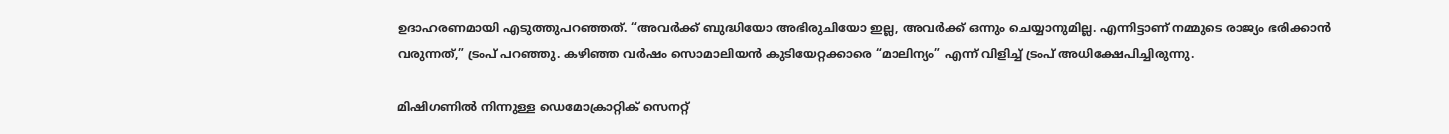ഉദാഹരണമായി എടുത്തുപറഞ്ഞത്. “അവർക്ക് ബുദ്ധിയോ അഭിരുചിയോ ഇല്ല, അവർക്ക് ഒന്നും ചെയ്യാനുമില്ല. എന്നിട്ടാണ് നമ്മുടെ രാജ്യം ഭരിക്കാൻ വരുന്നത്,” ട്രംപ് പറഞ്ഞു. കഴിഞ്ഞ വർഷം സൊമാലിയൻ കുടിയേറ്റക്കാരെ “മാലിന്യം” എന്ന് വിളിച്ച് ട്രംപ് അധിക്ഷേപിച്ചിരുന്നു.

മിഷിഗണിൽ നിന്നുള്ള ഡെമോക്രാറ്റിക് സെനറ്റ്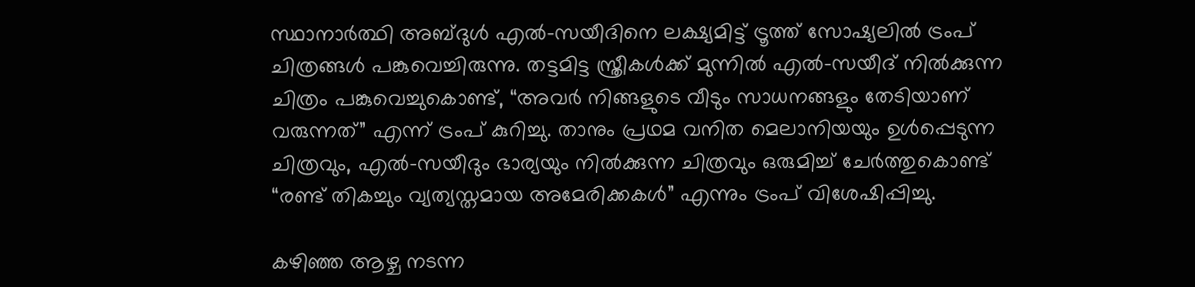സ്ഥാനാർത്ഥി അബ്ദുൾ എൽ-സയീദിനെ ലക്ഷ്യമിട്ട് ട്രൂത്ത് സോഷ്യലിൽ ട്രംപ് ചിത്രങ്ങൾ പങ്കുവെച്ചിരുന്നു. തട്ടമിട്ട സ്ത്രീകൾക്ക് മുന്നിൽ എൽ-സയീദ് നിൽക്കുന്ന ചിത്രം പങ്കുവെച്ചുകൊണ്ട്, “അവർ നിങ്ങളുടെ വീടും സാധനങ്ങളും തേടിയാണ് വരുന്നത്” എന്ന് ട്രംപ് കുറിച്ചു. താനും പ്രഥമ വനിത മെലാനിയയും ഉൾപ്പെടുന്ന ചിത്രവും, എൽ-സയീദും ഭാര്യയും നിൽക്കുന്ന ചിത്രവും ഒരുമിച്ച് ചേർത്തുകൊണ്ട് “രണ്ട് തികച്ചും വ്യത്യസ്തമായ അമേരിക്കകൾ” എന്നും ട്രംപ് വിശേഷിപ്പിച്ചു.

കഴിഞ്ഞ ആഴ്ച നടന്ന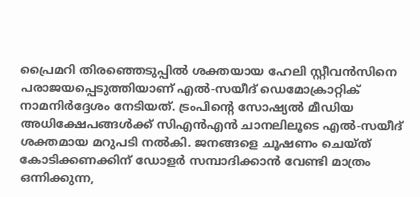പ്രൈമറി തിരഞ്ഞെടുപ്പിൽ ശക്തയായ ഹേലി സ്റ്റീവൻസിനെ പരാജയപ്പെടുത്തിയാണ് എൽ-സയീദ് ഡെമോക്രാറ്റിക് നാമനിർദ്ദേശം നേടിയത്. ട്രംപിൻ്റെ സോഷ്യൽ മീഡിയ അധിക്ഷേപങ്ങൾക്ക് സിഎൻഎൻ ചാനലിലൂടെ എൽ-സയീദ് ശക്തമായ മറുപടി നൽകി. ജനങ്ങളെ ചൂഷണം ചെയ്ത് കോടിക്കണക്കിന് ഡോളർ സമ്പാദിക്കാൻ വേണ്ടി മാത്രം ഒന്നിക്കുന്ന,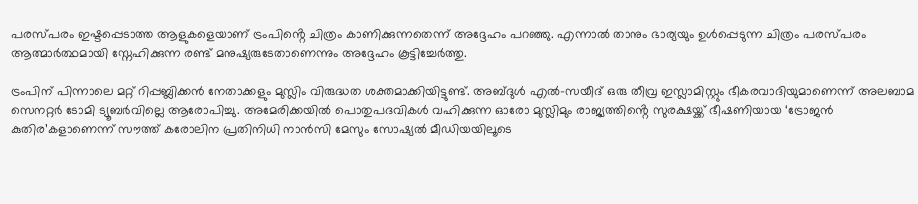പരസ്പരം ഇഷ്ടപ്പെടാത്ത ആളുകളെയാണ് ട്രംപിൻ്റെ ചിത്രം കാണിക്കുന്നതെന്ന് അദ്ദേഹം പറഞ്ഞു. എന്നാൽ താനും ഭാര്യയും ഉൾപ്പെടുന്ന ചിത്രം പരസ്പരം ആത്മാർത്ഥമായി സ്നേഹിക്കുന്ന രണ്ട് മനുഷ്യരുടേതാണെന്നും അദ്ദേഹം കൂട്ടിച്ചേർത്തു.

ട്രംപിന് പിന്നാലെ മറ്റ് റിപ്പബ്ലിക്കൻ നേതാക്കളും മുസ്ലിം വിരുദ്ധത ശക്തമാക്കിയിട്ടുണ്ട്. അബ്ദുൾ എൽ-സയീദ് ഒരു തീവ്ര ഇസ്ലാമിസ്റ്റും ഭീകരവാദിയുമാണെന്ന് അലബാമ സെനറ്റർ ടോമി ട്യൂബർവില്ലെ ആരോപിച്ചു. അമേരിക്കയിൽ പൊതുപദവികൾ വഹിക്കുന്ന ഓരോ മുസ്ലിമും രാജ്യത്തിൻ്റെ സുരക്ഷയ്ക്ക് ഭീഷണിയായ ‘ട്രോജൻ കുതിര’കളാണെന്ന് സൗത്ത് കരോലിന പ്രതിനിധി നാൻസി മേസും സോഷ്യൽ മീഡിയയിലൂടെ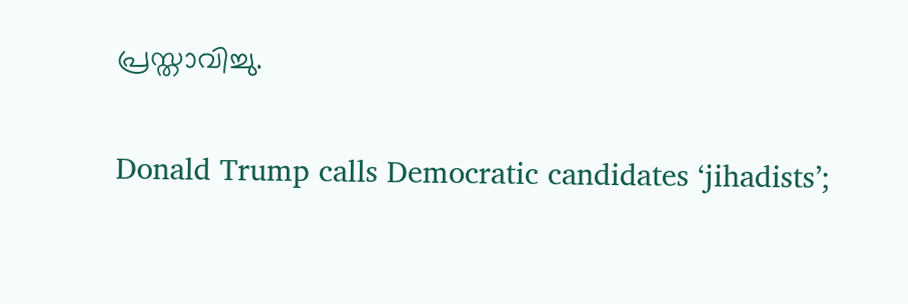പ്രസ്താവിച്ചു.

Donald Trump calls Democratic candidates ‘jihadists’;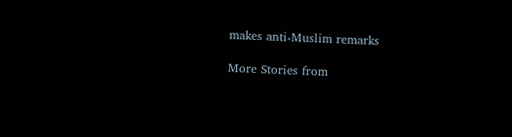makes anti-Muslim remarks

More Stories from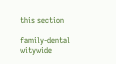this section

family-dental
witywide